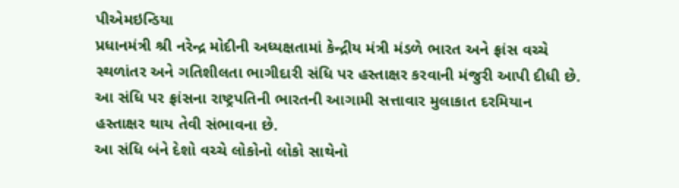પીએમઇન્ડિયા
પ્રધાનમંત્રી શ્રી નરેન્દ્ર મોદીની અધ્યક્ષતામાં કેન્દ્રીય મંત્રી મંડળે ભારત અને ફ્રાંસ વચ્ચે સ્થળાંતર અને ગતિશીલતા ભાગીદારી સંધિ પર હસ્તાક્ષર કરવાની મંજુરી આપી દીધી છે. આ સંધિ પર ફ્રાંસના રાષ્ટ્રપતિની ભારતની આગામી સત્તાવાર મુલાકાત દરમિયાન હસ્તાક્ષર થાય તેવી સંભાવના છે.
આ સંધિ બંને દેશો વચ્ચે લોકોનો લોકો સાથેનો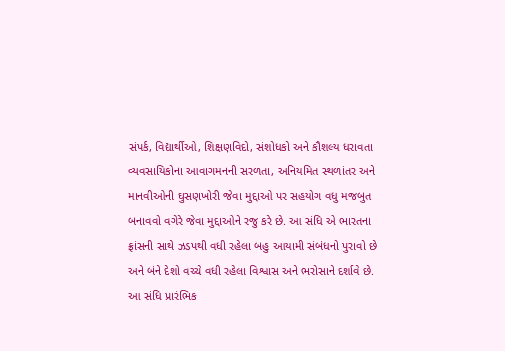સંપર્ક, વિદ્યાર્થીઓ, શિક્ષણવિદો, સંશોધકો અને કૌશલ્ય ધરાવતા વ્યવસાયિકોના આવાગમનની સરળતા, અનિયમિત સ્થળાંતર અને માનવીઓની ઘુસણખોરી જેવા મુદ્દાઓ પર સહયોગ વધુ મજબુત બનાવવો વગેરે જેવા મુદ્દાઓને રજુ કરે છે. આ સંધિ એ ભારતના ફ્રાંસની સાથે ઝડપથી વધી રહેલા બહુ આયામી સંબંધનો પુરાવો છે અને બંને દેશો વચ્ચે વધી રહેલા વિશ્વાસ અને ભરોસાને દર્શાવે છે.
આ સંધિ પ્રારંભિક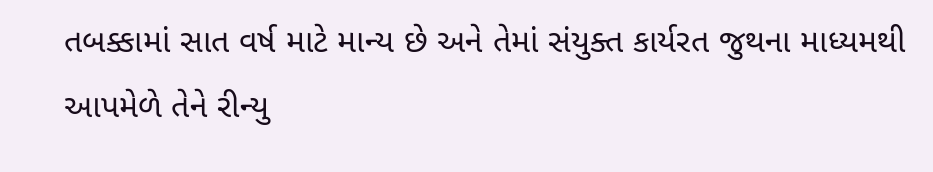તબક્કામાં સાત વર્ષ માટે માન્ય છે અને તેમાં સંયુક્ત કાર્યરત જુથના માધ્યમથી આપમેળે તેને રીન્યુ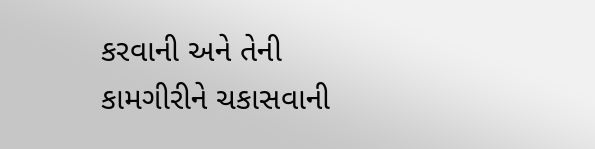કરવાની અને તેની કામગીરીને ચકાસવાની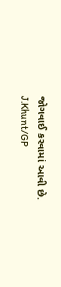જોગવાઈ કરવામાં આવી છે.
J.Khunt/GP